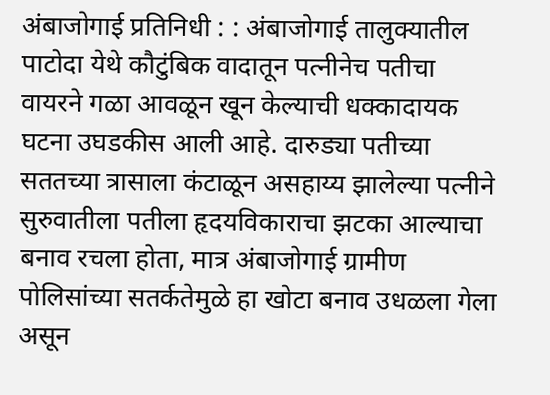अंबाजोगाई प्रतिनिधी : : अंबाजोगाई तालुक्यातील पाटोदा येथे कौटुंबिक वादातून पत्नीनेच पतीचा वायरने गळा आवळून खून केल्याची धक्कादायक घटना उघडकीस आली आहे. दारुड्या पतीच्या सततच्या त्रासाला कंटाळून असहाय्य झालेल्या पत्नीने सुरुवातीला पतीला हृदयविकाराचा झटका आल्याचा बनाव रचला होता, मात्र अंबाजोगाई ग्रामीण पोलिसांच्या सतर्कतेमुळे हा खोटा बनाव उधळला गेला असून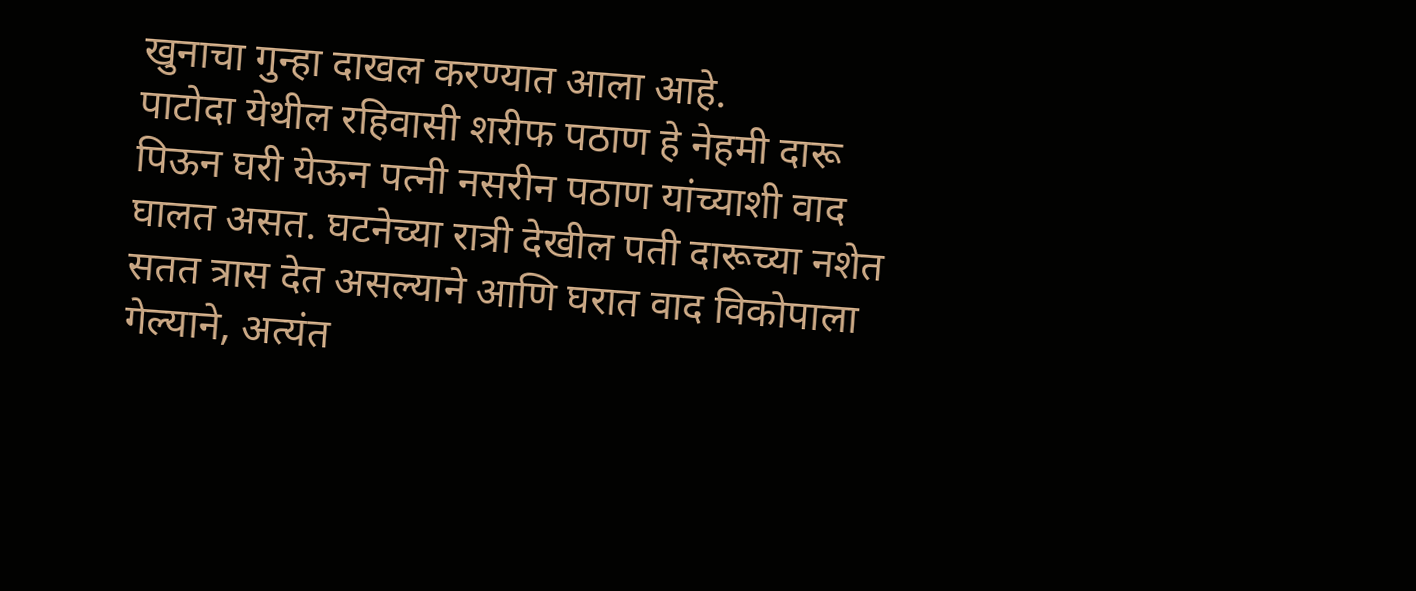खुनाचा गुन्हा दाखल करण्यात आला आहे.
पाटोदा येथील रहिवासी शरीफ पठाण हे नेहमी दारू पिऊन घरी येऊन पत्नी नसरीन पठाण यांच्याशी वाद घालत असत. घटनेच्या रात्री देखील पती दारूच्या नशेत सतत त्रास देत असल्याने आणि घरात वाद विकोपाला गेल्याने, अत्यंत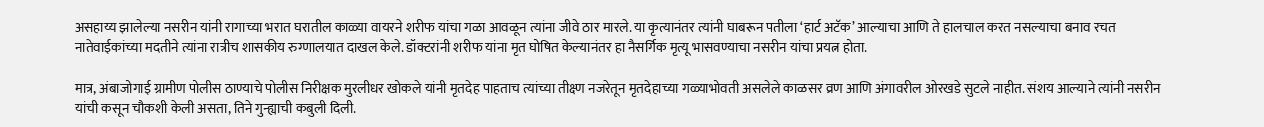असहाय्य झालेल्या नसरीन यांनी रागाच्या भरात घरातील काळ्या वायरने शरीफ यांचा गळा आवळून त्यांना जीवे ठार मारले. या कृत्यानंतर त्यांनी घाबरून पतीला ‘हार्ट अटॅक’ आल्याचा आणि ते हालचाल करत नसल्याचा बनाव रचत नातेवाईकांच्या मदतीने त्यांना रात्रीच शासकीय रुग्णालयात दाखल केले. डॉक्टरांनी शरीफ यांना मृत घोषित केल्यानंतर हा नैसर्गिक मृत्यू भासवण्याचा नसरीन यांचा प्रयत्न होता.

मात्र, अंबाजोगाई ग्रामीण पोलीस ठाण्याचे पोलीस निरीक्षक मुरलीधर खोकले यांनी मृतदेह पाहताच त्यांच्या तीक्ष्ण नजरेतून मृतदेहाच्या गळ्याभोवती असलेले काळसर व्रण आणि अंगावरील ओरखडे सुटले नाहीत. संशय आल्याने त्यांनी नसरीन यांची कसून चौकशी केली असता, तिने गुन्ह्याची कबुली दिली.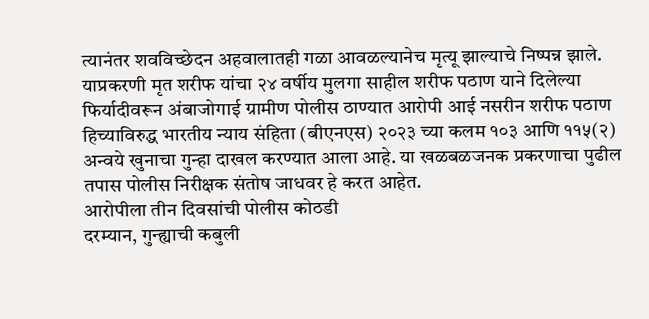त्यानंतर शवविच्छेदन अहवालातही गळा आवळल्यानेच मृत्यू झाल्याचे निष्पन्न झाले. याप्रकरणी मृत शरीफ यांचा २४ वर्षीय मुलगा साहील शरीफ पठाण याने दिलेल्या फिर्यादीवरून अंबाजोगाई ग्रामीण पोलीस ठाण्यात आरोपी आई नसरीन शरीफ पठाण हिच्याविरुद्ध भारतीय न्याय संहिता (बीएनएस) २०२३ च्या कलम १०३ आणि ११५(२) अन्वये खुनाचा गुन्हा दाखल करण्यात आला आहे. या खळबळजनक प्रकरणाचा पुढील तपास पोलीस निरीक्षक संतोष जाधवर हे करत आहेत.
आरोपीला तीन दिवसांची पोलीस कोठडी
दरम्यान, गुन्ह्याची कबुली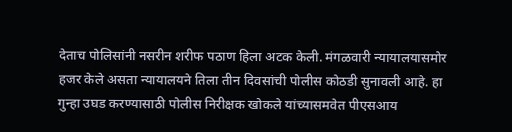देताच पोलिसांनी नसरीन शरीफ पठाण हिला अटक केली. मंगळवारी न्यायालयासमोर हजर केले असता न्यायालयने तिला तीन दिवसांची पोलीस कोठडी सुनावली आहे. हा गुन्हा उघड करण्यासाठी पोलीस निरीक्षक खोकले यांच्यासमवेत पीएसआय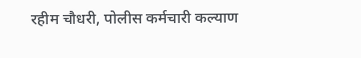रहीम चौधरी, पोलीस कर्मचारी कल्याण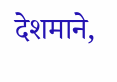देशमाने,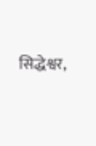सिद्धेश्वर,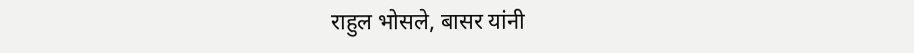राहुल भोसले, बासर यांनी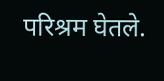परिश्रम घेतले.